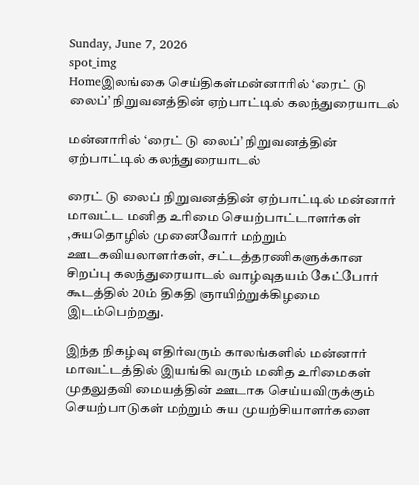Sunday, June 7, 2026
spot_img
Homeஇலங்கை செய்திகள்மன்னாரில் ‘ரைட் டு லைப்’ நிறுவனத்தின் ஏற்பாட்டில் கலந்துரையாடல்

மன்னாரில் ‘ரைட் டு லைப்’ நிறுவனத்தின் ஏற்பாட்டில் கலந்துரையாடல்

ரைட் டு லைப் நிறுவனத்தின் ஏற்பாட்டில் மன்னார் மாவட்ட மனித உரிமை செயற்பாட்டாளர்கள் ,சுயதொழில் முனைவோர் மற்றும் ஊடகவியலாளர்கள், சட்டத்தரணிகளுக்கான சிறப்பு கலந்துரையாடல் வாழ்வுதயம் கேட்போர் கூடத்தில் 20ம் திகதி ஞாயிற்றுக்கிழமை இடம்பெற்றது.

இந்த நிகழ்வு எதிர்வரும் காலங்களில் மன்னார் மாவட்டத்தில் இயங்கி வரும் மனித உரிமைகள் முதலுதவி மையத்தின் ஊடாக செய்யவிருக்கும் செயற்பாடுகள் மற்றும் சுய முயற்சியாளர்களை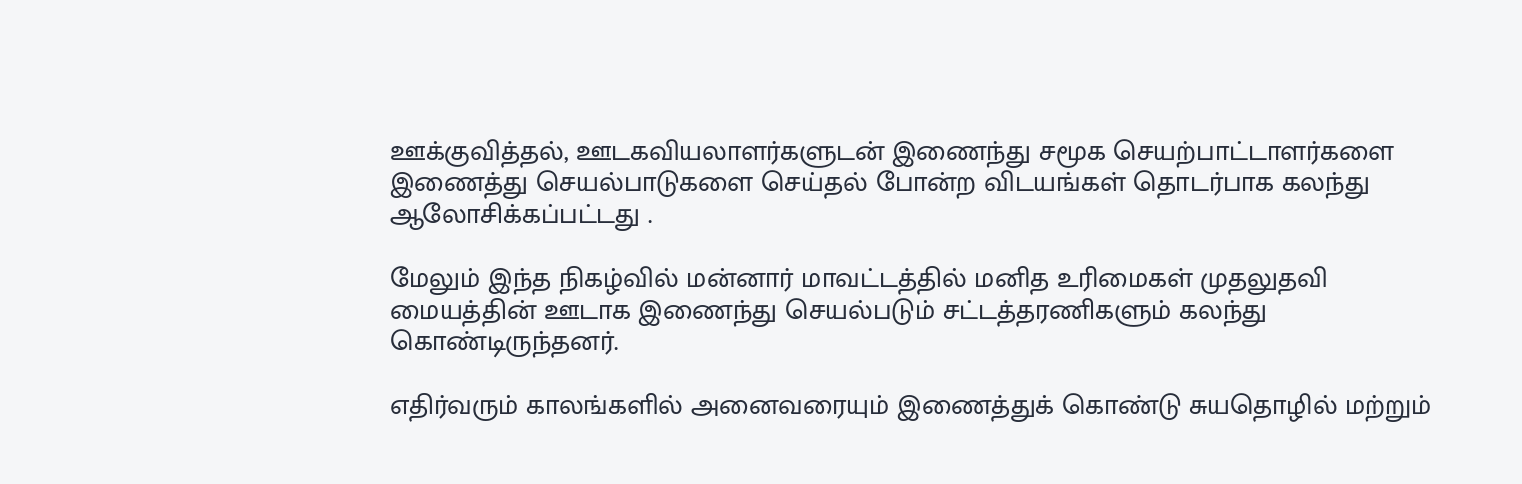ஊக்குவித்தல், ஊடகவியலாளர்களுடன் இணைந்து சமூக செயற்பாட்டாளர்களை இணைத்து செயல்பாடுகளை செய்தல் போன்ற விடயங்கள் தொடர்பாக கலந்து ஆலோசிக்கப்பட்டது .

மேலும் இந்த நிகழ்வில் மன்னார் மாவட்டத்தில் மனித உரிமைகள் முதலுதவி மையத்தின் ஊடாக இணைந்து செயல்படும் சட்டத்தரணிகளும் கலந்து கொண்டிருந்தனர்.

எதிர்வரும் காலங்களில் அனைவரையும் இணைத்துக் கொண்டு சுயதொழில் மற்றும்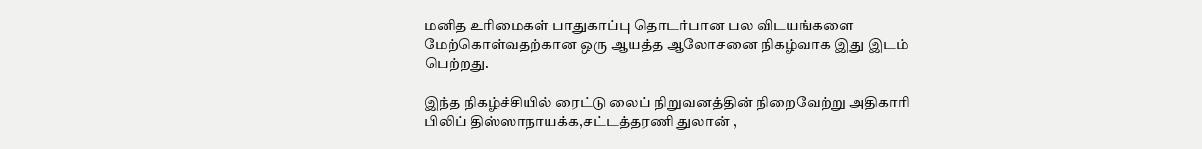மனித உரிமைகள் பாதுகாப்பு தொடர்பான பல விடயங்களை மேற்கொள்வதற்கான ஒரு ஆயத்த ஆலோசனை நிகழ்வாக இது இடம் பெற்றது.

இந்த நிகழ்ச்சியில் ரைட்டு லைப் நிறுவனத்தின் நிறைவேற்று அதிகாரி பிலிப் திஸ்ஸாநாயக்க,சட்டத்தரணி துலான் ,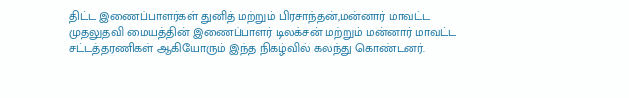திட்ட இணைப்பாளர்கள் துனித் மற்றும் பிரசாந்தன்,மன்னார் மாவட்ட முதலுதவி மையத்தின் இணைப்பாளர் டிலக்சன் மற்றும் மன்னார் மாவட்ட சட்டத்தரணிகள் ஆகியோரும் இந்த நிகழ்வில் கலந்து கொண்டனர்.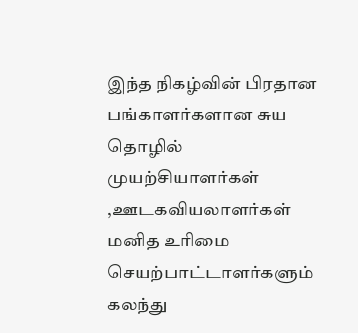இந்த நிகழ்வின் பிரதான பங்காளர்களான சுய தொழில் முயற்சியாளர்கள் ,ஊடகவியலாளர்கள் மனித உரிமை செயற்பாட்டாளர்களும் கலந்து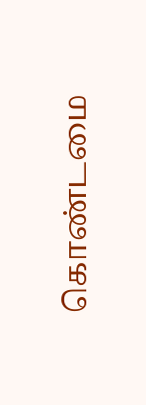கொண்டமை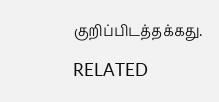குறிப்பிடத்தக்கது.

RELATED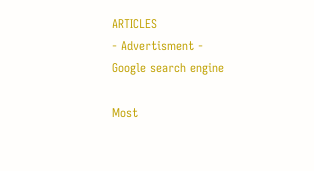ARTICLES
- Advertisment -
Google search engine

Most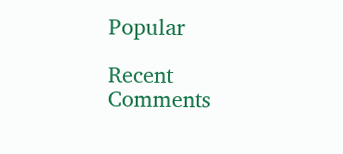Popular

Recent Comments